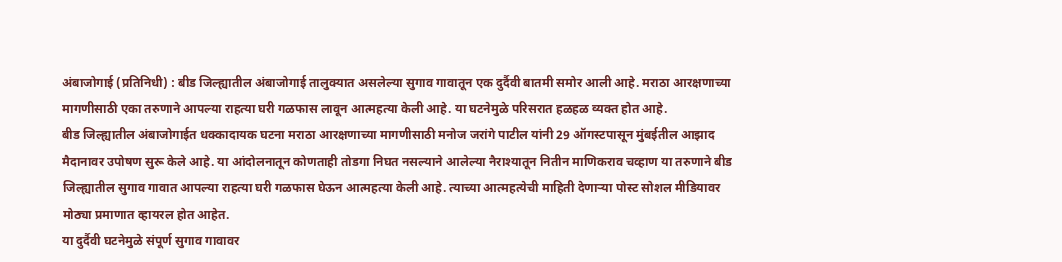अंबाजोगाई (प्रतिनिधी) : बीड जिल्ह्यातील अंबाजोगाई तालुक्यात असलेल्या सुगाव गावातून एक दुर्दैवी बातमी समोर आली आहे. मराठा आरक्षणाच्या मागणीसाठी एका तरुणाने आपल्या राहत्या घरी गळफास लावून आत्महत्या केली आहे. या घटनेमुळे परिसरात हळहळ व्यक्त होत आहे.
बीड जिल्ह्यातील अंबाजोगाईत धक्कादायक घटना मराठा आरक्षणाच्या मागणीसाठी मनोज जरांगे पाटील यांनी 29 ऑगस्टपासून मुंबईतील आझाद मैदानावर उपोषण सुरू केले आहे. या आंदोलनातून कोणताही तोडगा निघत नसल्याने आलेल्या नैराश्यातून नितीन माणिकराव चव्हाण या तरुणाने बीड जिल्ह्यातील सुगाव गावात आपल्या राहत्या घरी गळफास घेऊन आत्महत्या केली आहे. त्याच्या आत्महत्येची माहिती देणाऱ्या पोस्ट सोशल मीडियावर मोठ्या प्रमाणात व्हायरल होत आहेत.
या दुर्दैवी घटनेमुळे संपूर्ण सुगाव गावावर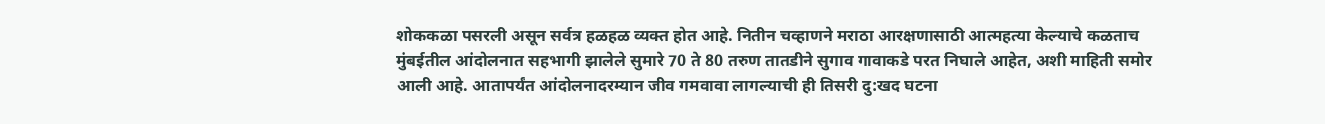शोककळा पसरली असून सर्वत्र हळहळ व्यक्त होत आहे. नितीन चव्हाणने मराठा आरक्षणासाठी आत्महत्या केल्याचे कळताच मुंबईतील आंदोलनात सहभागी झालेले सुमारे 70 ते 80 तरुण तातडीने सुगाव गावाकडे परत निघाले आहेत, अशी माहिती समोर आली आहे. आतापर्यंत आंदोलनादरम्यान जीव गमवावा लागल्याची ही तिसरी दु:खद घटना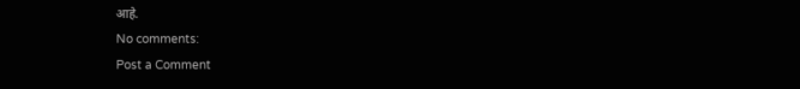आहे.
No comments:
Post a Comment